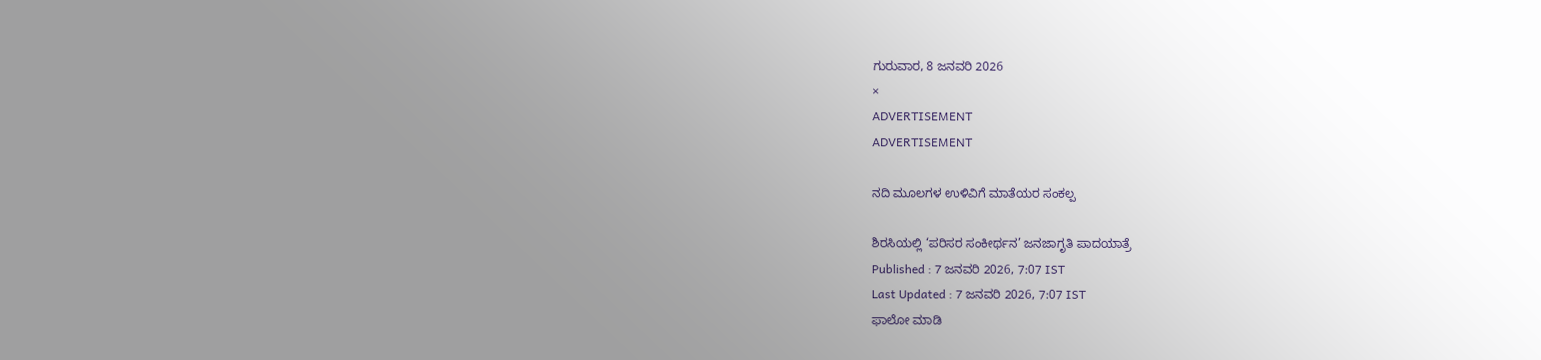ಗುರುವಾರ, 8 ಜನವರಿ 2026
×
ADVERTISEMENT
ADVERTISEMENT

ನದಿ ಮೂಲಗಳ ಉಳಿವಿಗೆ ಮಾತೆಯರ ಸಂಕಲ್ಪ

ಶಿರಸಿಯಲ್ಲಿ ‘ಪರಿಸರ ಸಂಕೀರ್ಥನ’ ಜನಜಾಗೃತಿ ಪಾದಯಾತ್ರೆ
Published : 7 ಜನವರಿ 2026, 7:07 IST
Last Updated : 7 ಜನವರಿ 2026, 7:07 IST
ಫಾಲೋ ಮಾಡಿ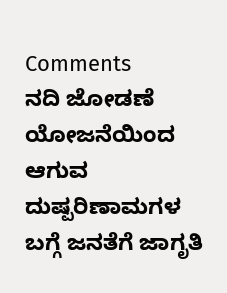Comments
ನದಿ ಜೋಡಣೆ ಯೋಜನೆಯಿಂದ ಆಗುವ ದುಷ್ಪರಿಣಾಮಗಳ ಬಗ್ಗೆ ಜನತೆಗೆ ಜಾಗೃತಿ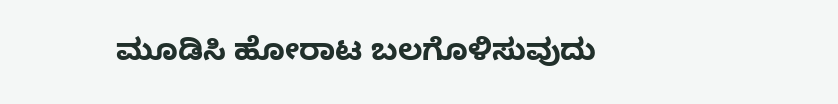ಮೂಡಿಸಿ ಹೋರಾಟ ಬಲಗೊಳಿಸುವುದು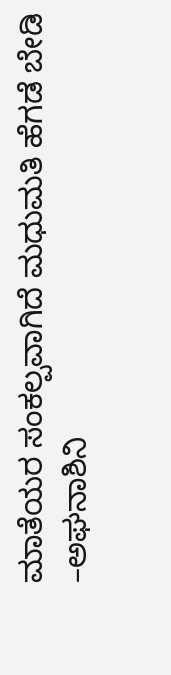ಮಾತೆಯರ ಸಂಕಲ್ಪವಾಗಿದೆ ಮಧುಮತಿ ಹೆಗಡೆ ಬೇಡಿ
–ಅಘನಾಶಿನಿ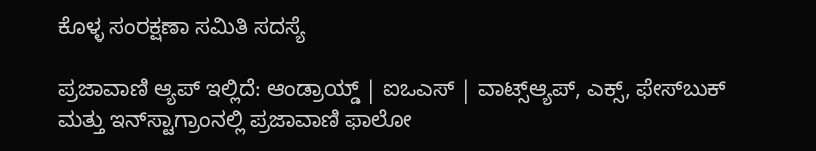ಕೊಳ್ಳ ಸಂರಕ್ಷಣಾ ಸಮಿತಿ ಸದಸ್ಯೆ

ಪ್ರಜಾವಾಣಿ ಆ್ಯಪ್ ಇಲ್ಲಿದೆ: ಆಂಡ್ರಾಯ್ಡ್ | ಐಒಎಸ್ | ವಾಟ್ಸ್ಆ್ಯಪ್, ಎಕ್ಸ್, ಫೇಸ್‌ಬುಕ್ ಮತ್ತು ಇನ್‌ಸ್ಟಾಗ್ರಾಂನಲ್ಲಿ ಪ್ರಜಾವಾಣಿ ಫಾಲೋ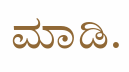ಮಾಡಿ.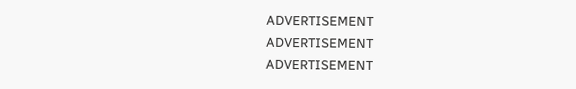ADVERTISEMENT
ADVERTISEMENT
ADVERTISEMENT